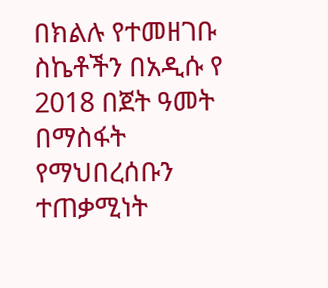በክልሉ የተመዘገቡ ስኬቶችን በአዲሱ የ 2018 በጀት ዓመት በማስፋት የማህበረሰቡን ተጠቃሚነት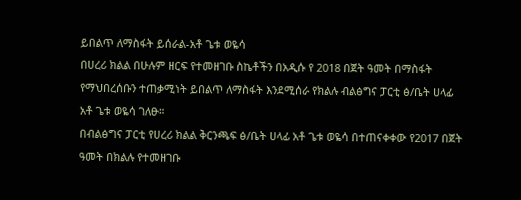ይበልጥ ለማስፋት ይሰራል-አቶ ጌቱ ወዬሳ
በሀረሪ ክልል በሁሉም ዘርፍ የተመዘገቡ ስኬቶችን በአዲሱ የ 2018 በጀት ዓመት በማስፋት የማህበረሰቡን ተጠቃሚነት ይበልጥ ለማስፋት እንደሚሰራ የክልሉ ብልፅግና ፓርቲ ፅ/ቤት ሀላፊ አቶ ጌቱ ወዬሳ ገለፁ።
በብልፅግና ፓርቲ የሀረሪ ክልል ቅርንጫፍ ፅ/ቤት ሀላፊ አቶ ጌቱ ወዬሳ በተጠናቀቀው የ2017 በጀት ዓመት በክልሉ የተመዘገቡ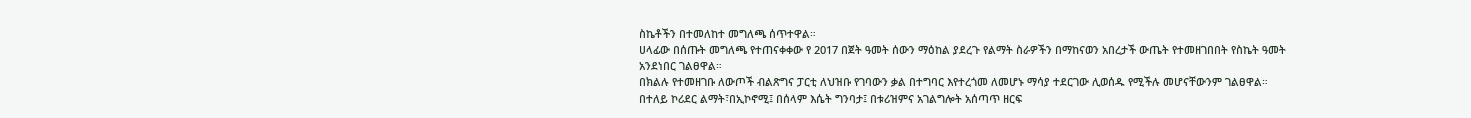ስኬቶችን በተመለከተ መግለጫ ሰጥተዋል።
ሀላፊው በሰጡት መግለጫ የተጠናቀቀው የ 2017 በጀት ዓመት ሰውን ማዕከል ያደረጉ የልማት ስራዎችን በማከናወን አበረታች ውጤት የተመዘገበበት የስኬት ዓመት አንደነበር ገልፀዋል።
በክልሉ የተመዘገቡ ለውጦች ብልጽግና ፓርቲ ለህዝቡ የገባውን ቃል በተግባር እየተረጎመ ለመሆኑ ማሳያ ተደርገው ሊወሰዱ የሚችሉ መሆናቸውንም ገልፀዋል።
በተለይ ኮሪደር ልማት፣በኢኮኖሚ፤ በሰላም እሴት ግንባታ፤ በቱሪዝምና አገልግሎት አሰጣጥ ዘርፍ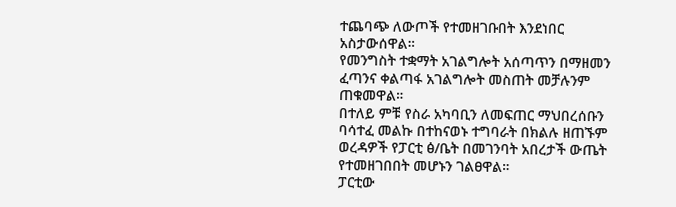ተጨባጭ ለውጦች የተመዘገቡበት እንደነበር አስታውሰዋል።
የመንግስት ተቋማት አገልግሎት አሰጣጥን በማዘመን ፈጣንና ቀልጣፋ አገልግሎት መስጠት መቻሉንም ጠቁመዋል።
በተለይ ምቹ የስራ አካባቢን ለመፍጠር ማህበረሰቡን ባሳተፈ መልኩ በተከናወኑ ተግባራት በክልሉ ዘጠኙም ወረዳዎች የፓርቲ ፅ/ቤት በመገንባት አበረታች ውጤት የተመዘገበበት መሆኑን ገልፀዋል።
ፓርቲው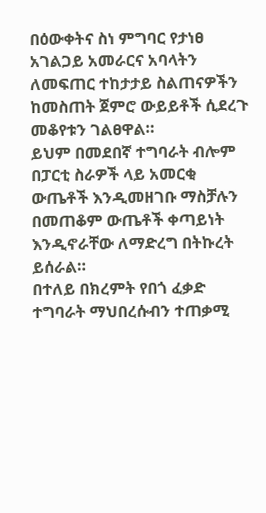በዕውቀትና ስነ ምግባር የታነፀ አገልጋይ አመራርና አባላትን ለመፍጠር ተከታታይ ስልጠናዎችን ከመስጠት ጀምሮ ውይይቶች ሲደረጉ መቆየቱን ገልፀዋል።
ይህም በመደበኛ ተግባራት ብሎም በፓርቲ ስራዎች ላይ አመርቂ ውጤቶች እንዲመዘገቡ ማስቻሉን በመጠቆም ውጤቶች ቀጣይነት እንዲኖራቸው ለማድረግ በትኩረት ይሰራል።
በተለይ በክረምት የበጎ ፈቃድ ተግባራት ማህበረሱብን ተጠቃሚ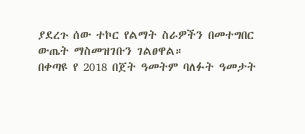ያደረጉ ሰው ተኮር የልማት ስራዎችን በመተግበር ውጤት ማስመዝገቡን ገልፀዋል።
በቀጣዩ የ 2018 በጀት ዓመትም ባለፉት ዓመታት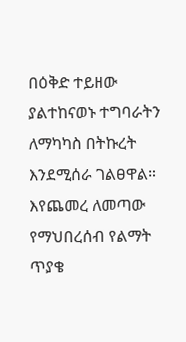በዕቅድ ተይዘው ያልተከናወኑ ተግባራትን ለማካካስ በትኩረት እንደሚሰራ ገልፀዋል።
እየጨመረ ለመጣው የማህበረሰብ የልማት ጥያቄ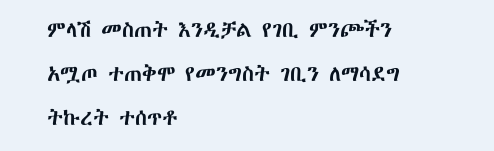ምላሽ መስጠት እንዲቻል የገቢ ምንጮችን አሟጦ ተጠቅሞ የመንግስት ገቢን ለማሳደግ ትኩረት ተሰጥቶ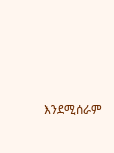እንደሚሰራም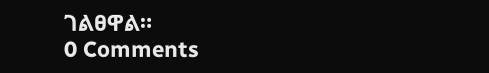ገልፀዋል።
0 Comments